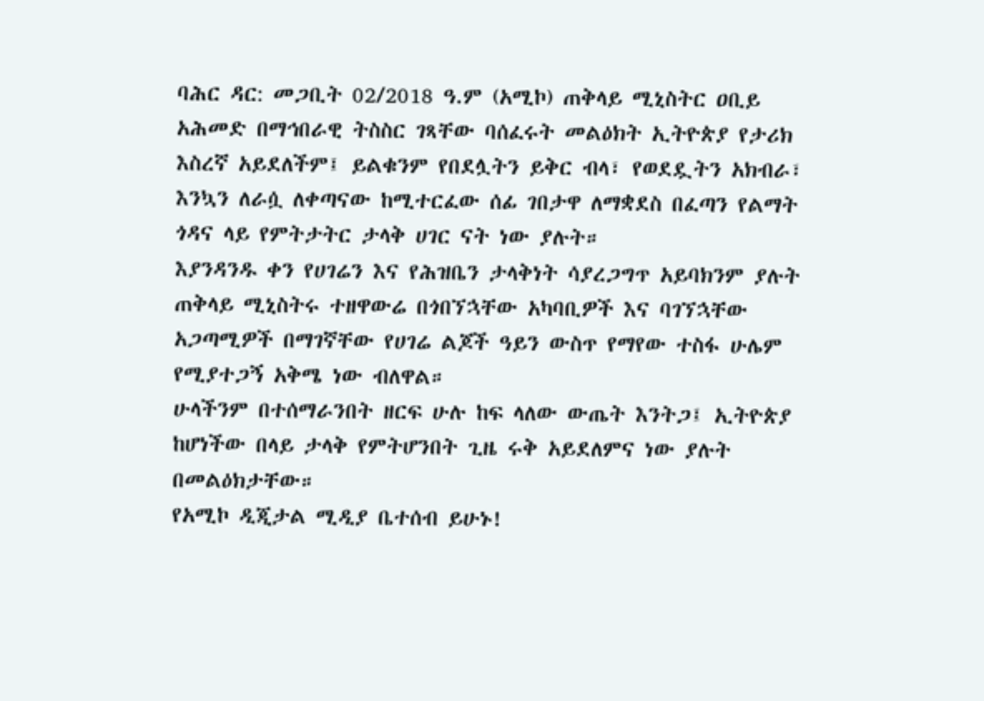ባሕር ዳር: መጋቢት 02/2018 ዓ.ም (አሚኮ) ጠቅላይ ሚኒስትር ዐቢይ አሕመድ በማኅበራዊ ትስስር ገጻቸው ባሰፈሩት መልዕክት ኢትዮጵያ የታሪክ እስረኛ አይደለችም፤ ይልቁንም የበደሏትን ይቅር ብላ፣ የወደዷትን አክብራ፣ እንኳን ለራሷ ለቀጣናው ከሚተርፈው ሰፊ ገበታዋ ለማቋደስ በፈጣን የልማት ጎዳና ላይ የምትታትር ታላቅ ሀገር ናት ነው ያሉት።
እያንዳንዱ ቀን የሀገሬን እና የሕዝቤን ታላቅነት ሳያረጋግጥ አይባክንም ያሉት ጠቅላይ ሚኒስትሩ ተዘዋውሬ በጎበኘኋቸው አካባቢዎች እና ባገኘኋቸው አጋጣሚዎች በማገኛቸው የሀገሬ ልጆች ዓይን ውስጥ የማየው ተስፋ ሁሌም የሚያተጋኝ አቅሜ ነው ብለዋል።
ሁላችንም በተሰማራንበት ዘርፍ ሁሉ ከፍ ላለው ውጤት እንትጋ፤ ኢትዮጵያ ከሆነችው በላይ ታላቅ የምትሆንበት ጊዜ ሩቅ አይደለምና ነው ያሉት በመልዕክታቸው።
የአሚኮ ዲጂታል ሚዲያ ቤተሰብ ይሁኑ!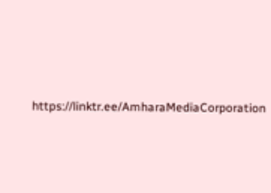https://linktr.ee/AmharaMediaCorporation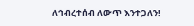ለኅብረተሰብ ለውጥ እንተጋለን!